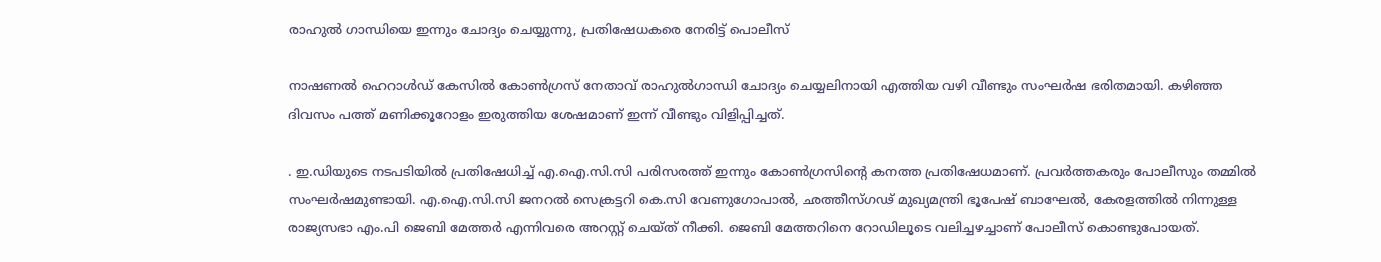രാഹുൽ ഗാന്ധിയെ ഇന്നും ചോദ്യം ചെയ്യുന്നു, പ്രതിഷേധകരെ നേരിട്ട് പൊലീസ്

നാഷണല്‍ ഹെറാള്‍ഡ് കേസില്‍ കോണ്‍ഗ്രസ് നേതാവ് രാഹുല്‍ഗാന്ധി ചോദ്യം ചെയ്യലിനായി എത്തിയ വഴി വീണ്ടും സംഘർഷ ഭരിതമായി. കഴിഞ്ഞ ദിവസം പത്ത് മണിക്കൂറോളം ഇരുത്തിയ ശേഷമാണ് ഇന്ന് വീണ്ടും വിളിപ്പിച്ചത്.

. ഇ.ഡിയുടെ നടപടിയില്‍ പ്രതിഷേധിച്ച് എ.ഐ.സി.സി പരിസരത്ത് ഇന്നും കോണ്‍ഗ്രസിന്റെ കനത്ത പ്രതിഷേധമാണ്. പ്രവര്‍ത്തകരും പോലീസും തമ്മില്‍ സംഘര്‍ഷമുണ്ടായി. എ.ഐ.സി.സി ജനറല്‍ സെക്രട്ടറി കെ.സി വേണുഗോപാല്‍, ഛത്തീസ്ഗഢ് മുഖ്യമന്ത്രി ഭൂപേഷ് ബാഘേല്‍, കേരളത്തില്‍ നിന്നുള്ള രാജ്യസഭാ എം.പി ജെബി മേത്തര്‍ എന്നിവരെ അറസ്റ്റ് ചെയ്ത് നീക്കി. ജെബി മേത്തറിനെ റോഡിലൂടെ വലിച്ചഴച്ചാണ് പോലീസ് കൊണ്ടുപോയത്.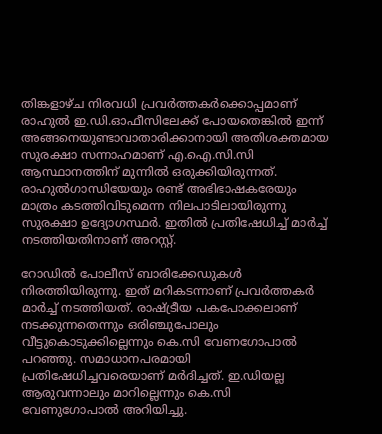തിങ്കളാഴ്ച നിരവധി പ്രവര്‍ത്തകര്‍ക്കൊപ്പമാണ് രാഹുല്‍ ഇ.ഡി.ഓഫീസിലേക്ക് പോയതെങ്കില്‍ ഇന്ന് അങ്ങനെയുണ്ടാവാതാരിക്കാനായി അതിശക്തമായ സുരക്ഷാ സന്നാഹമാണ് എ.ഐ.സി.സി ആസ്ഥാനത്തിന് മുന്നില്‍ ഒരുക്കിയിരുന്നത്. രാഹുല്‍ഗാന്ധിയേയും രണ്ട് അഭിഭാഷകരേയും മാത്രം കടത്തിവിടുമെന്ന നിലപാടിലായിരുന്നു സുരക്ഷാ ഉദ്യോഗസ്ഥര്‍. ഇതില്‍ പ്രതിഷേധിച്ച് മാര്‍ച്ച് നടത്തിയതിനാണ് അറസ്റ്റ്.

റോഡില്‍ പോലീസ് ബാരിക്കേഡുകള്‍ നിരത്തിയിരുന്നു. ഇത് മറികടന്നാണ് പ്രവര്‍ത്തകര്‍ മാര്‍ച്ച് നടത്തിയത്. രാഷ്ട്രീയ പകപോക്കലാണ് നടക്കുന്നതെന്നും ഒരിഞ്ചുപോലും വീട്ടുകൊടുക്കില്ലെന്നും കെ.സി വേണഗോപാല്‍ പറഞ്ഞു. സമാധാനപരമായി പ്രതിഷേധിച്ചവരെയാണ് മര്‍ദിച്ചത്. ഇ.ഡിയല്ല ആരുവന്നാലും മാറില്ലെന്നും കെ.സി വേണുഗോപാല്‍ അറിയിച്ചു.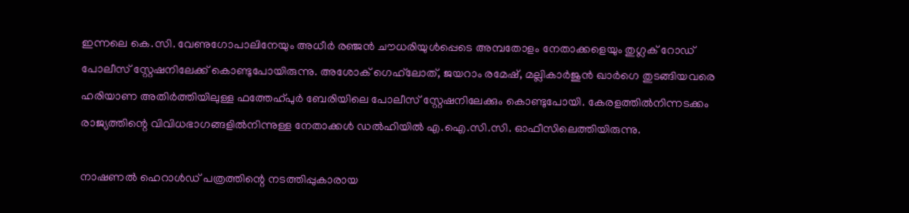ഇന്നലെ കെ.സി. വേണുഗോപാലിനേയും അധീര്‍ രഞ്ജന്‍ ചൗധരിയുള്‍പ്പെടെ അമ്പതോളം നേതാക്കളെയും തുഗ്ലക് റോഡ് പോലീസ് സ്റ്റേഷനിലേക്ക് കൊണ്ടുപോയിരുന്നു. അശോക് ഗെഹ്‌ലോത്, ജയറാം രമേഷ്, മല്ലികാര്‍ജുന്‍ ഖാര്‍ഗെ തുടങ്ങിയവരെ ഹരിയാണ അതിര്‍ത്തിയിലുള്ള ഫത്തേഹ്പുര്‍ ബേരിയിലെ പോലീസ് സ്റ്റേഷനിലേക്കും കൊണ്ടുപോയി. കേരളത്തില്‍നിന്നടക്കം രാജ്യത്തിന്റെ വിവിധഭാഗങ്ങളില്‍നിന്നുള്ള നേതാക്കള്‍ ഡല്‍ഹിയില്‍ എ.ഐ.സി.സി. ഓഫീസിലെത്തിയിരുന്നു.

നാഷണല്‍ ഹെറാള്‍ഡ് പത്രത്തിന്റെ നടത്തിപ്പുകാരായ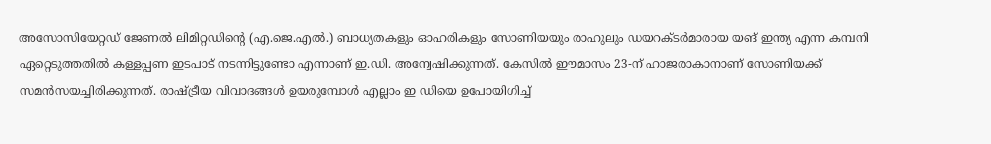അസോസിയേറ്റഡ് ജേണല്‍ ലിമിറ്റഡിന്റെ (എ.ജെ.എല്‍.) ബാധ്യതകളും ഓഹരികളും സോണിയയും രാഹുലും ഡയറക്ടര്‍മാരായ യങ് ഇന്ത്യ എന്ന കമ്പനി ഏറ്റെടുത്തതില്‍ കള്ളപ്പണ ഇടപാട് നടന്നിട്ടുണ്ടോ എന്നാണ് ഇ.ഡി. അന്വേഷിക്കുന്നത്. കേസില്‍ ഈമാസം 23-ന് ഹാജരാകാനാണ് സോണിയക്ക് സമന്‍സയച്ചിരിക്കുന്നത്. രാഷ്ട്രീയ വിവാദങ്ങൾ ഉയരുമ്പോൾ എല്ലാം ഇ ഡിയെ ഉപോയിഗിച്ച്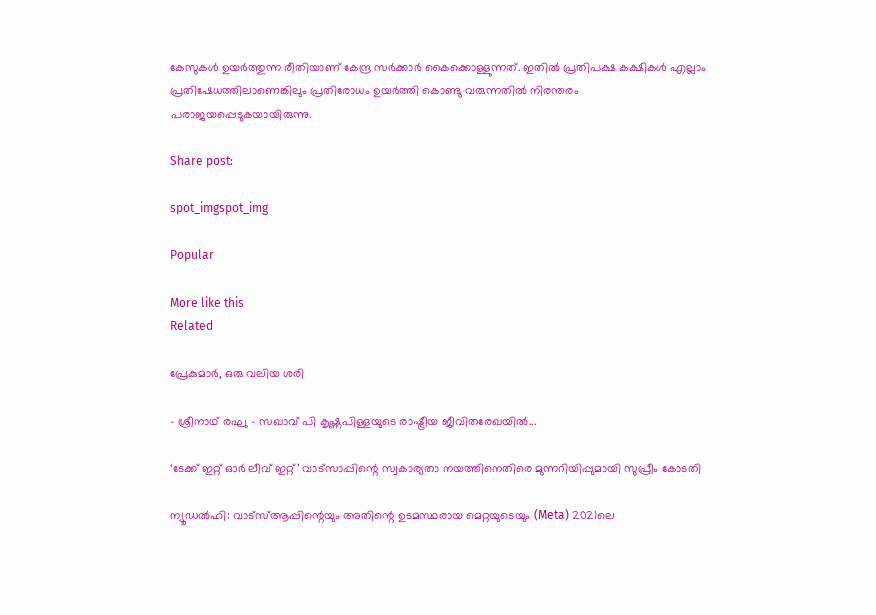കേസുകൾ ഉയർത്തുന്ന രീതിയാണ് കേന്ദ്ര സർക്കാർ കൈക്കൊള്ളുന്നത്. ഇതിൽ പ്രതിപക്ഷ കക്ഷികൾ എല്ലാം പ്രതിഷേധത്തിലാണെങ്കിലും പ്രതിരോധം ഉയർത്തി കൊണ്ടു വരുന്നതിൽ നിരന്തരം പരാജയപ്പെടുകയായിരുന്നു.

Share post:

spot_imgspot_img

Popular

More like this
Related

പ്രേകുമാർ, ഒരു വലിയ ശരി

- ശ്രീനാഥ് രഘു - സഖാവ് പി കൃഷ്ണപിള്ളയുടെ രാഷ്ട്രീയ ജീവിതരേഖയിൽ...

‘ടേക്ക് ഇറ്റ് ഓർ ലീവ് ഇറ്റ്’ വാട്സാപ്പിന്റെ സ്വകാര്യതാ നയത്തിനെതിരെ മുന്നറിയിപ്പുമായി സുപ്രീം കോടതി

ന്യൂഡൽഹി: വാട്‌സ്ആപ്പിന്റെയും അതിന്റെ ഉടമസ്ഥരായ മെറ്റയുടെയും (Meta) 2021ലെ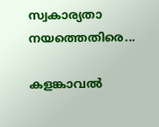സ്വകാര്യതാ നയത്തെതിരെ...

കളങ്കാവൽ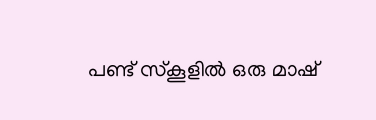പണ്ട് സ്കൂളിൽ ഒരു മാഷ്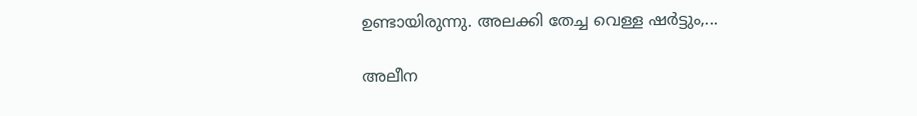ഉണ്ടായിരുന്നു. അലക്കി തേച്ച വെള്ള ഷർട്ടും,...

അലീന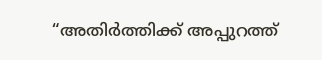“അതിര്‍ത്തിക്ക് അപ്പുറത്ത്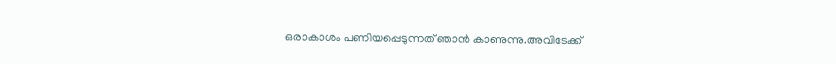ഒരാകാശം പണിയപ്പെടുന്നത് ഞാന്‍ കാണുന്നു.അവിടേക്ക്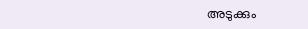അടുക്കും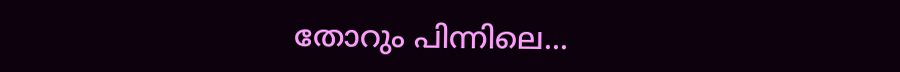തോറും പിന്നിലെ...